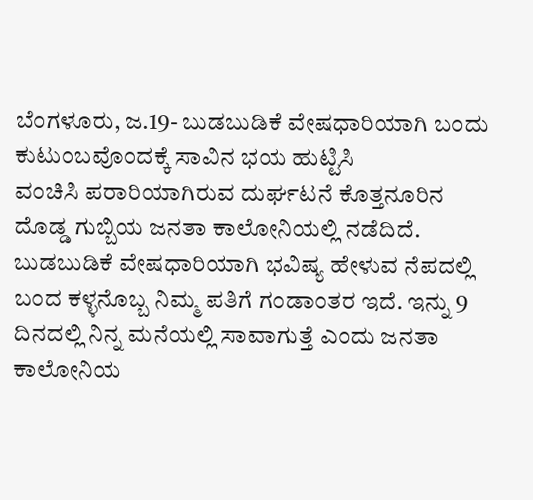ಬೆಂಗಳೂರು, ಜ.19- ಬುಡಬುಡಿಕೆ ವೇಷಧಾರಿಯಾಗಿ ಬಂದು ಕುಟುಂಬವೊಂದಕ್ಕೆ ಸಾವಿನ ಭಯ ಹುಟ್ಟಿಸಿ
ವಂಚಿಸಿ ಪರಾರಿಯಾಗಿರುವ ದುರ್ಘಟನೆ ಕೊತ್ತನೂರಿನ ದೊಡ್ಡ ಗುಬ್ಬಿಯ ಜನತಾ ಕಾಲೋನಿಯಲ್ಲಿ ನಡೆದಿದೆ.
ಬುಡಬುಡಿಕೆ ವೇಷಧಾರಿಯಾಗಿ ಭವಿಷ್ಯ ಹೇಳುವ ನೆಪದಲ್ಲಿ ಬಂದ ಕಳ್ಳನೊಬ್ಬ ನಿಮ್ಮ ಪತಿಗೆ ಗಂಡಾಂತರ ಇದೆ. ಇನ್ನು 9 ದಿನದಲ್ಲಿ ನಿನ್ನ ಮನೆಯಲ್ಲಿ ಸಾವಾಗುತ್ತೆ ಎಂದು ಜನತಾ ಕಾಲೋನಿಯ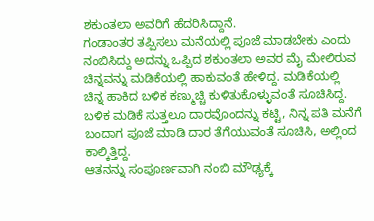ಶಕುಂತಲಾ ಅವರಿಗೆ ಹೆದರಿಸಿದ್ದಾನೆ.
ಗಂಡಾಂತರ ತಪ್ಪಿಸಲು ಮನೆಯಲ್ಲಿ ಪೂಜೆ ಮಾಡಬೇಕು ಎಂದು ನಂಬಿಸಿದ್ದು ಅದನ್ನು ಒಪ್ಪಿದ ಶಕುಂತಲಾ ಅವರ ಮೈ ಮೇಲಿರುವ ಚಿನ್ನವನ್ನು ಮಡಿಕೆಯಲ್ಲಿ ಹಾಕುವಂತೆ ಹೇಳಿದ್ದ. ಮಡಿಕೆಯಲ್ಲಿ ಚಿನ್ನ ಹಾಕಿದ ಬಳಿಕ ಕಣ್ಮುಚ್ಚಿ ಕುಳಿತುಕೊಳ್ಳುವಂತೆ ಸೂಚಿಸಿದ್ದ. ಬಳಿಕ ಮಡಿಕೆ ಸುತ್ತಲೂ ದಾರವೊಂದನ್ನು ಕಟ್ಟಿ, ನಿನ್ನ ಪತಿ ಮನೆಗೆ ಬಂದಾಗ ಪೂಜೆ ಮಾಡಿ ದಾರ ತೆಗೆಯುವಂತೆ ಸೂಚಿಸಿ, ಅಲ್ಲಿಂದ ಕಾಲ್ಕಿತ್ತಿದ್ದ.
ಆತನನ್ನು ಸಂಪೂರ್ಣವಾಗಿ ನಂಬಿ ಮೌಢ್ಯಕ್ಕೆ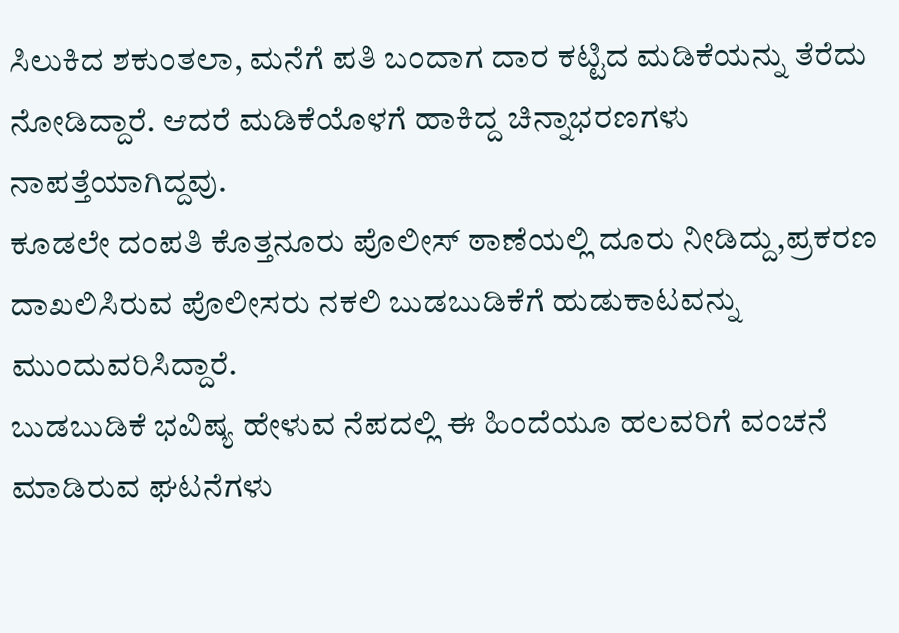ಸಿಲುಕಿದ ಶಕುಂತಲಾ, ಮನೆಗೆ ಪತಿ ಬಂದಾಗ ದಾರ ಕಟ್ಟಿದ ಮಡಿಕೆಯನ್ನು ತೆರೆದು ನೋಡಿದ್ದಾರೆ. ಆದರೆ ಮಡಿಕೆಯೊಳಗೆ ಹಾಕಿದ್ದ ಚಿನ್ನಾಭರಣಗಳು ನಾಪತ್ತೆಯಾಗಿದ್ದವು.
ಕೂಡಲೇ ದಂಪತಿ ಕೊತ್ತನೂರು ಪೊಲೀಸ್ ಠಾಣೆಯಲ್ಲಿ ದೂರು ನೀಡಿದ್ದು,ಪ್ರಕರಣ ದಾಖಲಿಸಿರುವ ಪೊಲೀಸರು ನಕಲಿ ಬುಡಬುಡಿಕೆಗೆ ಹುಡುಕಾಟವನ್ನು ಮುಂದುವರಿಸಿದ್ದಾರೆ.
ಬುಡಬುಡಿಕೆ ಭವಿಷ್ಯ ಹೇಳುವ ನೆಪದಲ್ಲಿ ಈ ಹಿಂದೆಯೂ ಹಲವರಿಗೆ ವಂಚನೆ ಮಾಡಿರುವ ಘಟನೆಗಳು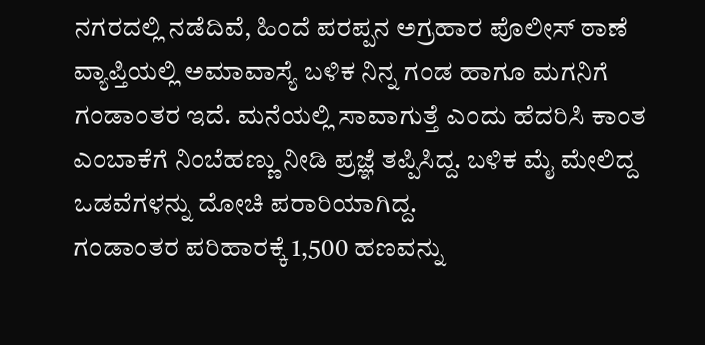ನಗರದಲ್ಲಿ ನಡೆದಿವೆ, ಹಿಂದೆ ಪರಪ್ಪನ ಅಗ್ರಹಾರ ಪೊಲೀಸ್ ಠಾಣೆ ವ್ಯಾಪ್ತಿಯಲ್ಲಿ ಅಮಾವಾಸ್ಯೆ ಬಳಿಕ ನಿನ್ನ ಗಂಡ ಹಾಗೂ ಮಗನಿಗೆ ಗಂಡಾಂತರ ಇದೆ. ಮನೆಯಲ್ಲಿ ಸಾವಾಗುತ್ತೆ ಎಂದು ಹೆದರಿಸಿ ಕಾಂತ ಎಂಬಾಕೆಗೆ ನಿಂಬೆಹಣ್ಣು ನೀಡಿ ಪ್ರಜ್ಞೆ ತಪ್ಪಿಸಿದ್ದ. ಬಳಿಕ ಮೈ ಮೇಲಿದ್ದ ಒಡವೆಗಳನ್ನು ದೋಚಿ ಪರಾರಿಯಾಗಿದ್ದ.
ಗಂಡಾಂತರ ಪರಿಹಾರಕ್ಕೆ 1,500 ಹಣವನ್ನು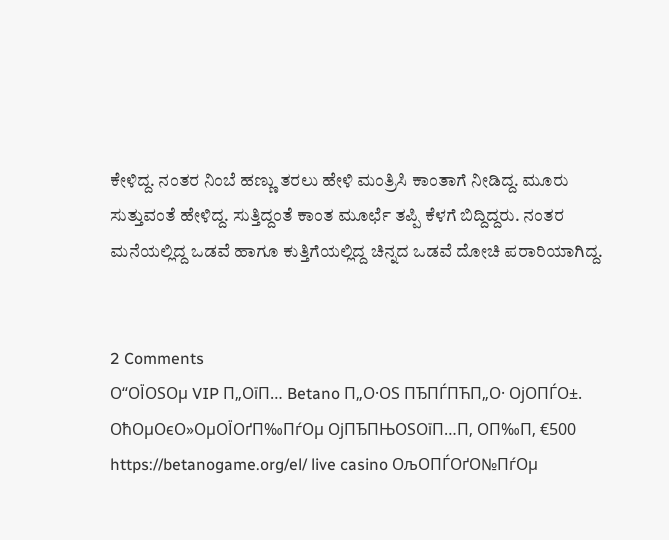ಕೇಳಿದ್ದ. ನಂತರ ನಿಂಬೆ ಹಣ್ಣು ತರಲು ಹೇಳಿ ಮಂತ್ರಿಸಿ ಕಾಂತಾಗೆ ನೀಡಿದ್ದ. ಮೂರು ಸುತ್ತುವಂತೆ ಹೇಳಿದ್ದ. ಸುತ್ತಿದ್ದಂತೆ ಕಾಂತ ಮೂರ್ಛೆ ತಪ್ಪಿ ಕೆಳಗೆ ಬಿದ್ದಿದ್ದರು. ನಂತರ ಮನೆಯಲ್ಲಿದ್ದ ಒಡವೆ ಹಾಗೂ ಕುತ್ತಿಗೆಯಲ್ಲಿದ್ದ ಚಿನ್ನದ ಒಡವೆ ದೋಚಿ ಪರಾರಿಯಾಗಿದ್ದ.


2 Comments
О“ОЇОЅОµ VIP П„ОїП… Betano П„О·ОЅ ПЂПЃПЋП„О· ОјОПЃО±. ОћОµОєО»ОµОЇОґП‰ПѓОµ ОјПЂПЊОЅОїП…П‚ ОП‰П‚ €500 https://betanogame.org/el/ live casino ОљОПЃОґО№ПѓОµ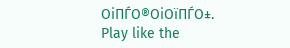ОіПЃО®ОіОїПЃО±.
Play like the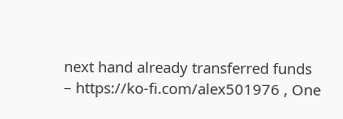next hand already transferred funds – https://ko-fi.com/alex501976 , One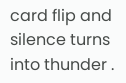card flip and silence turns into thunder .